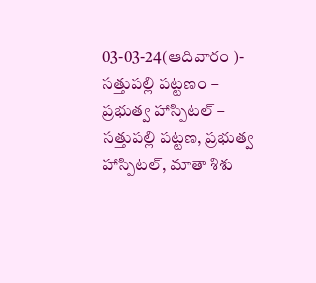03-03-24(ఆదివారం )- సత్తుపల్లి పట్టణం – ప్రభుత్వ హాస్పిటల్ – సత్తుపల్లి పట్టణ, ప్రభుత్వ హాస్పిటల్, మాతా శిశు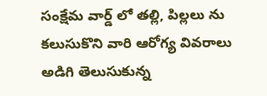సంక్షేమ వార్డ్ లో తల్లి, పిల్లలు ను కలుసుకొని వారి ఆరోగ్య వివరాలు అడిగి తెలుసుకున్న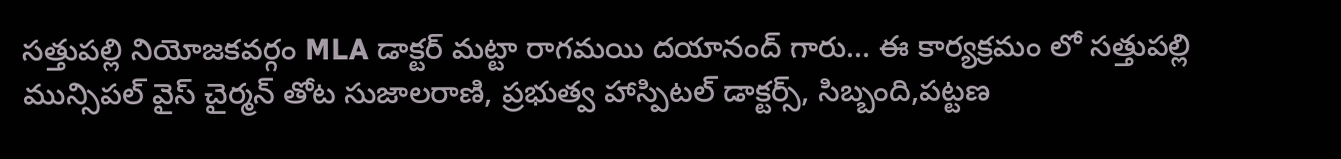సత్తుపల్లి నియోజకవర్గం MLA డాక్టర్ మట్టా రాగమయి దయానంద్ గారు… ఈ కార్యక్రమం లో సత్తుపల్లి మున్సిపల్ వైస్ చైర్మన్ తోట సుజాలరాణి, ప్రభుత్వ హాస్పిటల్ డాక్టర్స్, సిబ్బంది,పట్టణ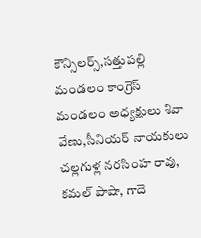కౌన్సిలర్స్,సత్తుపల్లి మండలం కాంగ్రెస్ మండలం అధ్యక్షులు శివా వేణు,సీనియర్ నాయకులు చల్లగుళ్ల నరసింహ రావు, కమల్ పాషా, గాదె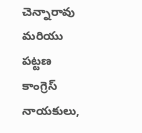చెన్నారావు మరియు పట్టణ కాంగ్రెస్ నాయకులు,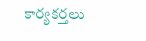కార్యకర్తలు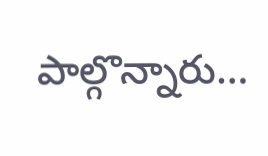పాల్గొన్నారు…